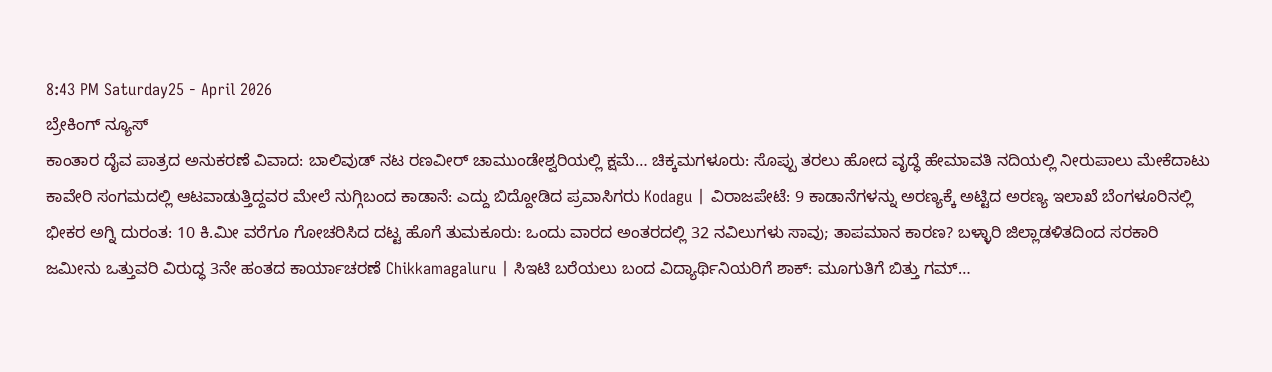8:43 PM Saturday25 - April 2026
ಬ್ರೇಕಿಂಗ್ ನ್ಯೂಸ್
ಕಾಂತಾರ ದೈವ ಪಾತ್ರದ ಅನುಕರಣೆ ವಿವಾದ: ಬಾಲಿವುಡ್ ನಟ ರಣವೀರ್ ಚಾಮುಂಡೇಶ್ವರಿಯಲ್ಲಿ ಕ್ಷಮೆ… ಚಿಕ್ಕಮಗಳೂರು: ಸೊಪ್ಪು ತರಲು ಹೋದ ವೃದ್ಧೆ ಹೇಮಾವತಿ ನದಿಯಲ್ಲಿ ನೀರುಪಾಲು ಮೇಕೆದಾಟು ಕಾವೇರಿ ಸಂಗಮದಲ್ಲಿ ಆಟವಾಡುತ್ತಿದ್ದವರ ಮೇಲೆ ನುಗ್ಗಿಬಂದ ಕಾಡಾನೆ: ಎದ್ದು ಬಿದ್ದೋಡಿದ ಪ್ರವಾಸಿಗರು Kodagu | ವಿರಾಜಪೇಟೆ: 9 ಕಾಡಾನೆಗಳನ್ನು ಅರಣ್ಯಕ್ಕೆ ಅಟ್ಟಿದ ಅರಣ್ಯ ಇಲಾಖೆ ಬೆಂಗಳೂರಿನಲ್ಲಿ ಭೀಕರ ಅಗ್ನಿ ದುರಂತ: 10 ಕಿ.ಮೀ ವರೆಗೂ ಗೋಚರಿಸಿದ ದಟ್ಟ ಹೊಗೆ ತುಮಕೂರು: ಒಂದು ವಾರದ ಅಂತರದಲ್ಲಿ 32 ನವಿಲುಗಳು ಸಾವು; ತಾಪಮಾನ ಕಾರಣ? ಬಳ್ಳಾರಿ ಜಿಲ್ಲಾಡಳಿತದಿಂದ ಸರಕಾರಿ ಜಮೀನು ಒತ್ತುವರಿ ವಿರುದ್ಧ 3ನೇ ಹಂತದ ಕಾರ್ಯಾಚರಣೆ Chikkamagaluru | ಸಿಇಟಿ ಬರೆಯಲು ಬಂದ ವಿದ್ಯಾರ್ಥಿನಿಯರಿಗೆ ಶಾಕ್: ಮೂಗುತಿಗೆ ಬಿತ್ತು ಗಮ್…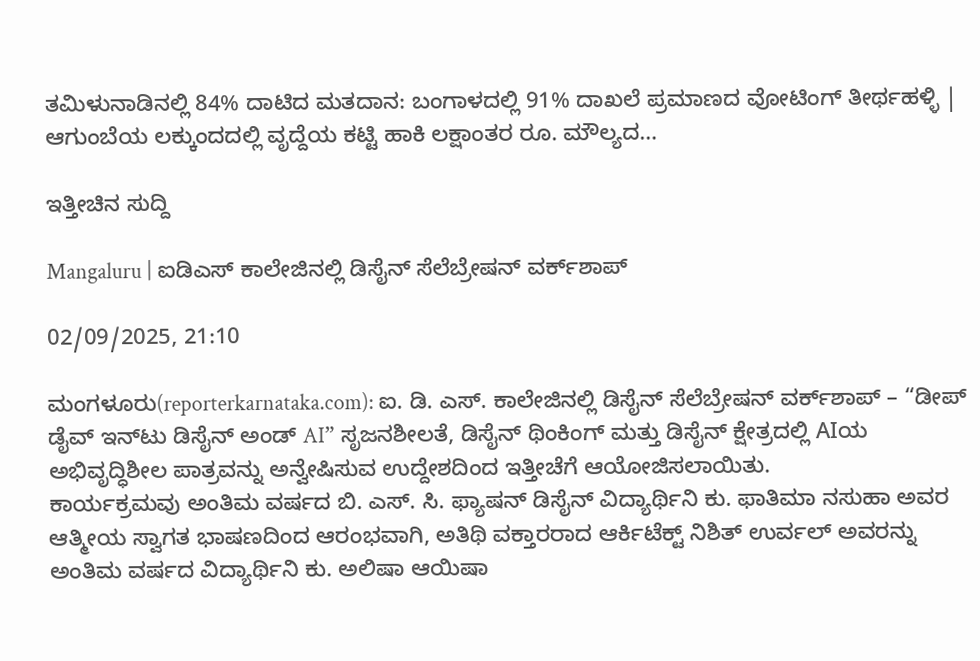ತಮಿಳುನಾಡಿನಲ್ಲಿ 84% ದಾಟಿದ ಮತದಾನ: ಬಂಗಾಳದಲ್ಲಿ 91% ದಾಖಲೆ ಪ್ರಮಾಣದ ವೋಟಿಂಗ್ ತೀರ್ಥಹಳ್ಳಿ | ಆಗುಂಬೆಯ ಲಕ್ಕುಂದದಲ್ಲಿ ವೃದ್ದೆಯ ಕಟ್ಟಿ ಹಾಕಿ ಲಕ್ಷಾಂತರ ರೂ. ಮೌಲ್ಯದ…

ಇತ್ತೀಚಿನ ಸುದ್ದಿ

Mangaluru | ಐಡಿಎಸ್ ಕಾಲೇಜಿನಲ್ಲಿ ಡಿಸೈನ್ ಸೆಲೆಬ್ರೇಷನ್ ವರ್ಕ್‌ಶಾಪ್

02/09/2025, 21:10

ಮಂಗಳೂರು(reporterkarnataka.com): ಐ. ಡಿ. ಎಸ್. ಕಾಲೇಜಿನಲ್ಲಿ ಡಿಸೈನ್ ಸೆಲೆಬ್ರೇಷನ್ ವರ್ಕ್‌ಶಾಪ್ – “ಡೀಪ್ ಡೈವ್ ಇನ್‌ಟು ಡಿಸೈನ್ ಅಂಡ್ AI” ಸೃಜನಶೀಲತೆ, ಡಿಸೈನ್ ಥಿಂಕಿಂಗ್ ಮತ್ತು ಡಿಸೈನ್ ಕ್ಷೇತ್ರದಲ್ಲಿ AIಯ ಅಭಿವೃದ್ಧಿಶೀಲ ಪಾತ್ರವನ್ನು ಅನ್ವೇಷಿಸುವ ಉದ್ದೇಶದಿಂದ ಇತ್ತೀಚೆಗೆ ಆಯೋಜಿಸಲಾಯಿತು.
ಕಾರ್ಯಕ್ರಮವು ಅಂತಿಮ ವರ್ಷದ ಬಿ. ಎಸ್. ಸಿ. ಫ್ಯಾಷನ್ ಡಿಸೈನ್ ವಿದ್ಯಾರ್ಥಿನಿ ಕು. ಫಾತಿಮಾ ನಸುಹಾ ಅವರ ಆತ್ಮೀಯ ಸ್ವಾಗತ ಭಾಷಣದಿಂದ ಆರಂಭವಾಗಿ, ಅತಿಥಿ ವಕ್ತಾರರಾದ ಆರ್ಕಿಟೆಕ್ಟ್ ನಿಶಿತ್ ಉರ್ವಲ್ ಅವರನ್ನು ಅಂತಿಮ ವರ್ಷದ ವಿದ್ಯಾರ್ಥಿನಿ ಕು. ಅಲಿಷಾ ಆಯಿಷಾ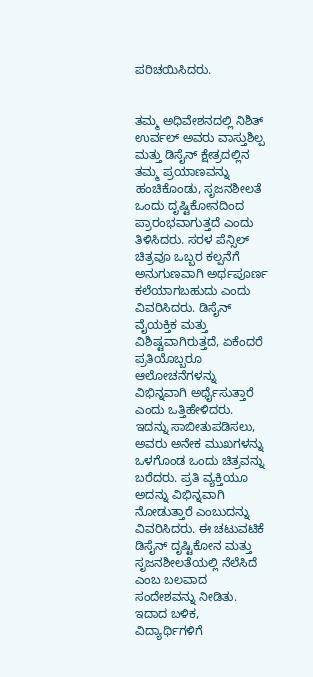ಪರಿಚಯಿಸಿದರು.


ತಮ್ಮ ಅಧಿವೇಶನದಲ್ಲಿ ನಿಶಿತ್ ಉರ್ವಲ್ ಅವರು ವಾಸ್ತುಶಿಲ್ಪ ಮತ್ತು ಡಿಸೈನ್ ಕ್ಷೇತ್ರದಲ್ಲಿನ ತಮ್ಮ ಪ್ರಯಾಣವನ್ನು ಹಂಚಿಕೊಂಡು, ಸೃಜನಶೀಲತೆ ಒಂದು ದೃಷ್ಟಿಕೋನದಿಂದ ಪ್ರಾರಂಭವಾಗುತ್ತದೆ ಎಂದು ತಿಳಿಸಿದರು. ಸರಳ ಪೆನ್ಸಿಲ್ ಚಿತ್ರವೂ ಒಬ್ಬರ ಕಲ್ಪನೆಗೆ ಅನುಗುಣವಾಗಿ ಅರ್ಥಪೂರ್ಣ ಕಲೆಯಾಗಬಹುದು ಎಂದು ವಿವರಿಸಿದರು. ಡಿಸೈನ್ ವೈಯಕ್ತಿಕ ಮತ್ತು ವಿಶಿಷ್ಟವಾಗಿರುತ್ತದೆ, ಏಕೆಂದರೆ ಪ್ರತಿಯೊಬ್ಬರೂ ಆಲೋಚನೆಗಳನ್ನು ವಿಭಿನ್ನವಾಗಿ ಅರ್ಥೈಸುತ್ತಾರೆ ಎಂದು ಒತ್ತಿಹೇಳಿದರು.
ಇದನ್ನು ಸಾಬೀತುಪಡಿಸಲು, ಅವರು ಅನೇಕ ಮುಖಗಳನ್ನು ಒಳಗೊಂಡ ಒಂದು ಚಿತ್ರವನ್ನು ಬರೆದರು. ಪ್ರತಿ ವ್ಯಕ್ತಿಯೂ ಅದನ್ನು ವಿಭಿನ್ನವಾಗಿ ನೋಡುತ್ತಾರೆ ಎಂಬುದನ್ನು ವಿವರಿಸಿದರು. ಈ ಚಟುವಟಿಕೆ ಡಿಸೈನ್ ದೃಷ್ಟಿಕೋನ ಮತ್ತು ಸೃಜನಶೀಲತೆಯಲ್ಲಿ ನೆಲೆಸಿದೆ ಎಂಬ ಬಲವಾದ ಸಂದೇಶವನ್ನು ನೀಡಿತು.
ಇದಾದ ಬಳಿಕ, ವಿದ್ಯಾರ್ಥಿಗಳಿಗೆ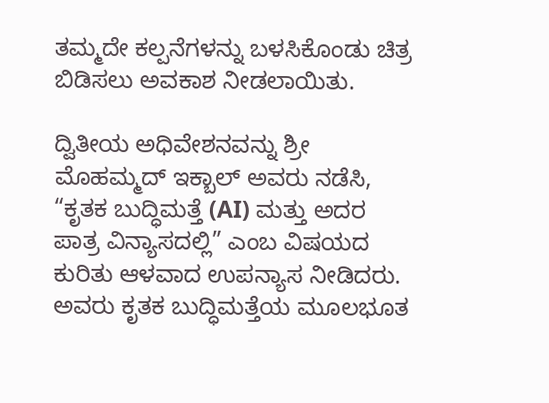ತಮ್ಮದೇ ಕಲ್ಪನೆಗಳನ್ನು ಬಳಸಿಕೊಂಡು ಚಿತ್ರ ಬಿಡಿಸಲು ಅವಕಾಶ ನೀಡಲಾಯಿತು.

ದ್ವಿತೀಯ ಅಧಿವೇಶನವನ್ನು ಶ್ರೀ ಮೊಹಮ್ಮದ್ ಇಕ್ಬಾಲ್ ಅವರು ನಡೆಸಿ, “ಕೃತಕ ಬುದ್ಧಿಮತ್ತೆ (AI) ಮತ್ತು ಅದರ ಪಾತ್ರ ವಿನ್ಯಾಸದಲ್ಲಿ” ಎಂಬ ವಿಷಯದ ಕುರಿತು ಆಳವಾದ ಉಪನ್ಯಾಸ ನೀಡಿದರು. ಅವರು ಕೃತಕ ಬುದ್ಧಿಮತ್ತೆಯ ಮೂಲಭೂತ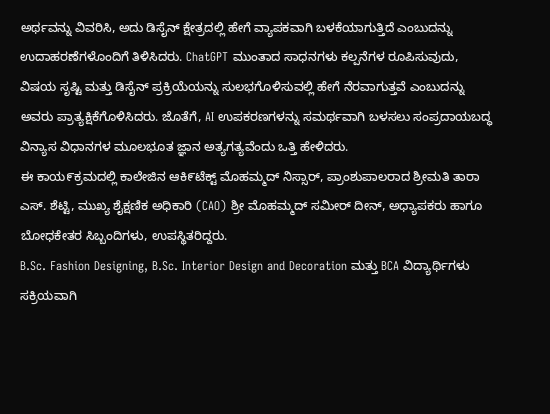ಅರ್ಥವನ್ನು ವಿವರಿಸಿ, ಅದು ಡಿಸೈನ್ ಕ್ಷೇತ್ರದಲ್ಲಿ ಹೇಗೆ ವ್ಯಾಪಕವಾಗಿ ಬಳಕೆಯಾಗುತ್ತಿದೆ ಎಂಬುದನ್ನು ಉದಾಹರಣೆಗಳೊಂದಿಗೆ ತಿಳಿಸಿದರು. ChatGPT ಮುಂತಾದ ಸಾಧನಗಳು ಕಲ್ಪನೆಗಳ ರೂಪಿಸುವುದು, ವಿಷಯ ಸೃಷ್ಟಿ ಮತ್ತು ಡಿಸೈನ್ ಪ್ರಕ್ರಿಯೆಯನ್ನು ಸುಲಭಗೊಳಿಸುವಲ್ಲಿ ಹೇಗೆ ನೆರವಾಗುತ್ತವೆ ಎಂಬುದನ್ನು ಅವರು ಪ್ರಾತ್ಯಕ್ಷಿಕೆಗೊಳಿಸಿದರು. ಜೊತೆಗೆ, AI ಉಪಕರಣಗಳನ್ನು ಸಮರ್ಥವಾಗಿ ಬಳಸಲು ಸಂಪ್ರದಾಯಬದ್ಧ ವಿನ್ಯಾಸ ವಿಧಾನಗಳ ಮೂಲಭೂತ ಜ್ಞಾನ ಅತ್ಯಗತ್ಯವೆಂದು ಒತ್ತಿ ಹೇಳಿದರು.
ಈ ಕಾಯ೯ಕ್ರಮದಲ್ಲಿ ಕಾಲೇಜಿನ ಆಕಿ೯ಟೆಕ್ಟ್ ಮೊಹಮ್ಮದ್ ನಿಸ್ಸಾರ್, ಪ್ರಾಂಶುಪಾಲರಾದ ಶ್ರೀಮತಿ ತಾರಾ ಎಸ್. ಶೆಟ್ಟಿ, ಮುಖ್ಯ ಶೈಕ್ಷಣಿಕ ಅಧಿಕಾರಿ (CAO) ಶ್ರೀ ಮೊಹಮ್ಮದ್ ಸಮೀರ್ ದೀನ್, ಅಧ್ಯಾಪಕರು ಹಾಗೂ ಬೋಧಕೇತರ ಸಿಬ್ಬಂದಿಗಳು, ಉಪಸ್ಥಿತರಿದ್ದರು.
B.Sc. Fashion Designing, B.Sc. Interior Design and Decoration ಮತ್ತು BCA ವಿದ್ಯಾರ್ಥಿಗಳು ಸಕ್ರಿಯವಾಗಿ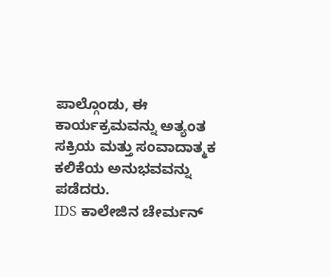ಪಾಲ್ಗೊಂಡು, ಈ ಕಾರ್ಯಕ್ರಮವನ್ನು ಅತ್ಯಂತ ಸಕ್ರಿಯ ಮತ್ತು ಸಂವಾದಾತ್ಮಕ ಕಲಿಕೆಯ ಅನುಭವವನ್ನು ಪಡೆದರು.
IDS ಕಾಲೇಜಿನ ಚೇರ್ಮನ್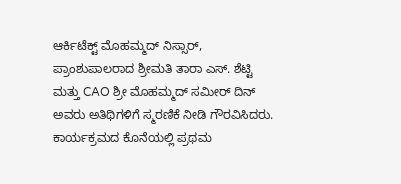ಆರ್ಕಿಟೆಕ್ಟ್ ಮೊಹಮ್ಮದ್ ನಿಸ್ಸಾರ್, ಪ್ರಾಂಶುಪಾಲರಾದ ಶ್ರೀಮತಿ ತಾರಾ ಎಸ್. ಶೆಟ್ಟಿ ಮತ್ತು CAO ಶ್ರೀ ಮೊಹಮ್ಮದ್ ಸಮೀರ್ ದಿನ್ ಅವರು ಅತಿಥಿಗಳಿಗೆ ಸ್ಮರಣಿಕೆ ನೀಡಿ ಗೌರವಿಸಿದರು.
ಕಾರ್ಯಕ್ರಮದ ಕೊನೆಯಲ್ಲಿ ಪ್ರಥಮ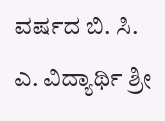ವರ್ಷದ ಬಿ. ಸಿ. ಎ. ವಿದ್ಯಾರ್ಥಿ ಶ್ರೀ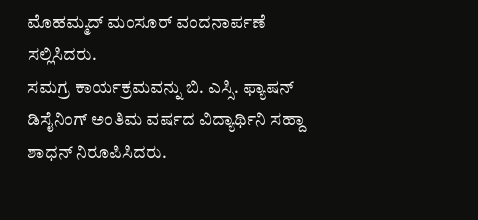ಮೊಹಮ್ಮದ್ ಮಂಸೂರ್ ವಂದನಾರ್ಪಣೆ ಸಲ್ಲಿಸಿದರು.
ಸಮಗ್ರ ಕಾರ್ಯಕ್ರಮವನ್ನು ಬಿ. ಎಸ್ಸಿ. ಫ್ಯಾಷನ್ ಡಿಸೈನಿಂಗ್ ಅಂತಿಮ ವರ್ಷದ ವಿದ್ಯಾರ್ಥಿನಿ ಸಹ್ದಾ ಶಾಧನ್ ನಿರೂಪಿಸಿದರು.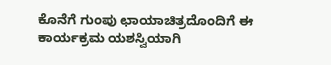ಕೊನೆಗೆ ಗುಂಪು ಛಾಯಾಚಿತ್ರದೊಂದಿಗೆ ಈ ಕಾರ್ಯಕ್ರಮ ಯಶಸ್ವಿಯಾಗಿ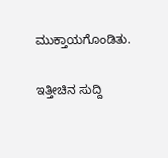ಮುಕ್ತಾಯಗೊಂಡಿತು.

ಇತ್ತೀಚಿನ ಸುದ್ದಿ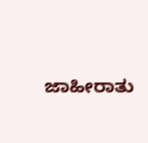ಜಾಹೀರಾತು